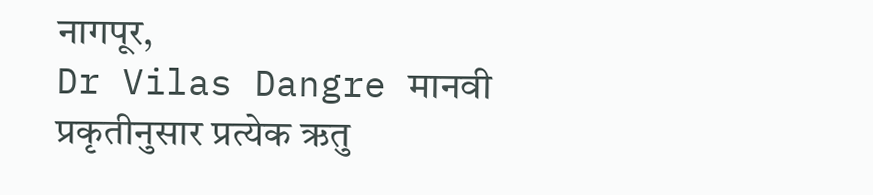नागपूर,
Dr Vilas Dangre मानवी प्रकृतीनुसार प्रत्येक ऋतु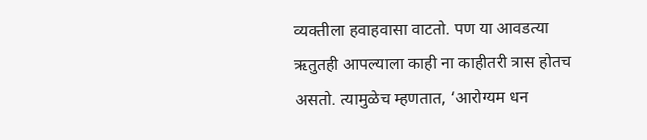व्यक्तीला हवाहवासा वाटतो. पण या आवडत्या ऋतुतही आपल्याला काही ना काहीतरी त्रास होतच असतो. त्यामुळेच म्हणतात, ‘आरोग्यम धन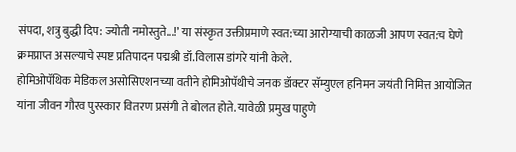संपदा, शत्रु बुद्धी दिप: ज्योती नमोस्तुते...!’ या संस्कृत उक्तीप्रमाणे स्वत:च्या आरोग्याची काळजी आपण स्वत:च घेणे क्रमप्राप्त असल्याचे स्पष्ट प्रतिपादन पद्मश्री डॉ.विलास डांगरे यांनी केले.
होमिओपॅथिक मेडिकल असोसिएशनच्या वतीने होमिओपॅथीचे जनक डॉक्टर सॅम्युएल हनिमन जयंती निमित्त आयोजित यांना जीवन गौरव पुरस्कार वितरण प्रसंगी ते बोलत होते. यावेळी प्रमुख पाहुणे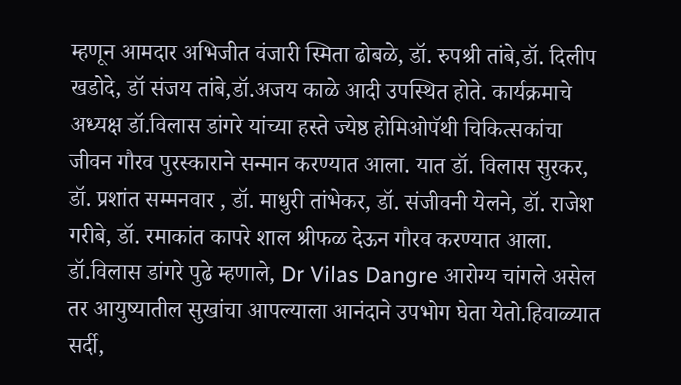म्हणून आमदार अभिजीत वंजारी स्मिता ढोबळे, डॉ. रुपश्री तांबे,डॉ. दिलीप खडोदे, डॉ संजय तांबे,डॉ.अजय काळे आदी उपस्थित होते. कार्यक्रमाचे अध्यक्ष डॉ.विलास डांगरे यांच्या हस्ते ज्येष्ठ होमिओपॅथी चिकित्सकांचा जीवन गौरव पुरस्काराने सन्मान करण्यात आला. यात डॉ. विलास सुरकर, डॉ. प्रशांत सम्मनवार , डॉ. माधुरी तांभेकर, डॉ. संजीवनी येलने, डॉ. राजेश गरीबे, डॉ. रमाकांत कापरे शाल श्रीफळ देऊन गौरव करण्यात आला.
डॉ.विलास डांगरे पुढे म्हणाले, Dr Vilas Dangre आरोग्य चांगले असेल तर आयुष्यातील सुखांचा आपल्याला आनंदाने उपभोग घेता येतो.हिवाळ्यात सर्दी,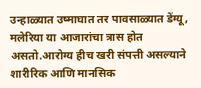उन्हाळ्यात उष्माघात तर पावसाळ्यात डेंग्यू, मलेरिया या आजारांचा त्रास होत असतो.आरोग्य हीच खरी संपत्ती असल्याने शारीरिक आणि मानसिक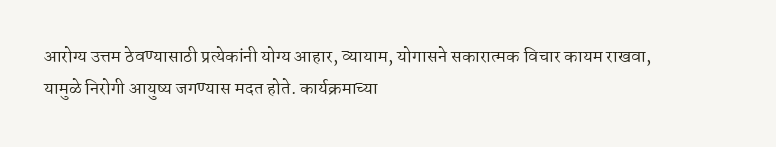आरोग्य उत्तम ठेवण्यासाठी प्रत्येकांनी योग्य आहार, व्यायाम, योगासने सकारात्मक विचार कायम राखवा, यामुळे निरोगी आयुष्य जगण्यास मदत होते. कार्यक्रमाच्या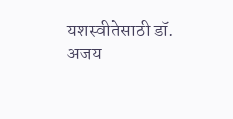यशस्वीतेसाठी डॉ. अजय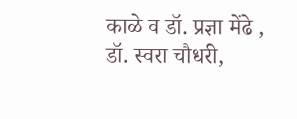काळे व डॉ. प्रज्ञा मेंढे , डॉ. स्वरा चौधरी,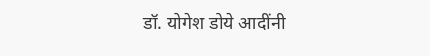डॉ. योगेश डोये आदींनी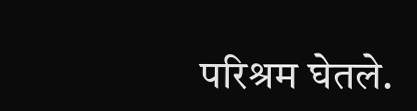परिश्रम घेतले.